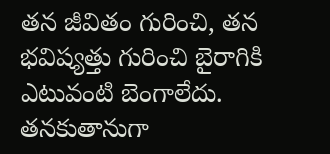తన జీవితం గురించి, తన భవిష్యత్తు గురించి బైరాగికి ఎటువంటి బెంగాలేదు. తనకుతానుగా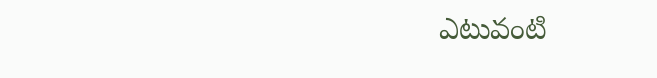ఎటువంటి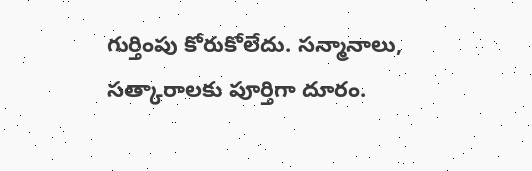గుర్తింపు కోరుకోలేదు. సన్మానాలు, సత్కారాలకు పూర్తిగా దూరం.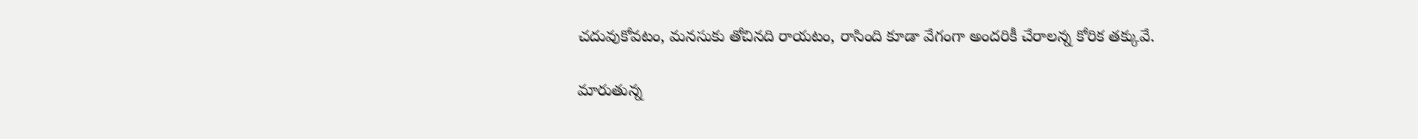చదువుకోవటం, మనసుకు తోచినది రాయటం, రాసింది కూడా వేగంగా అందరికీ చేరాలన్న కోరిక తక్కువే.

మారుతున్న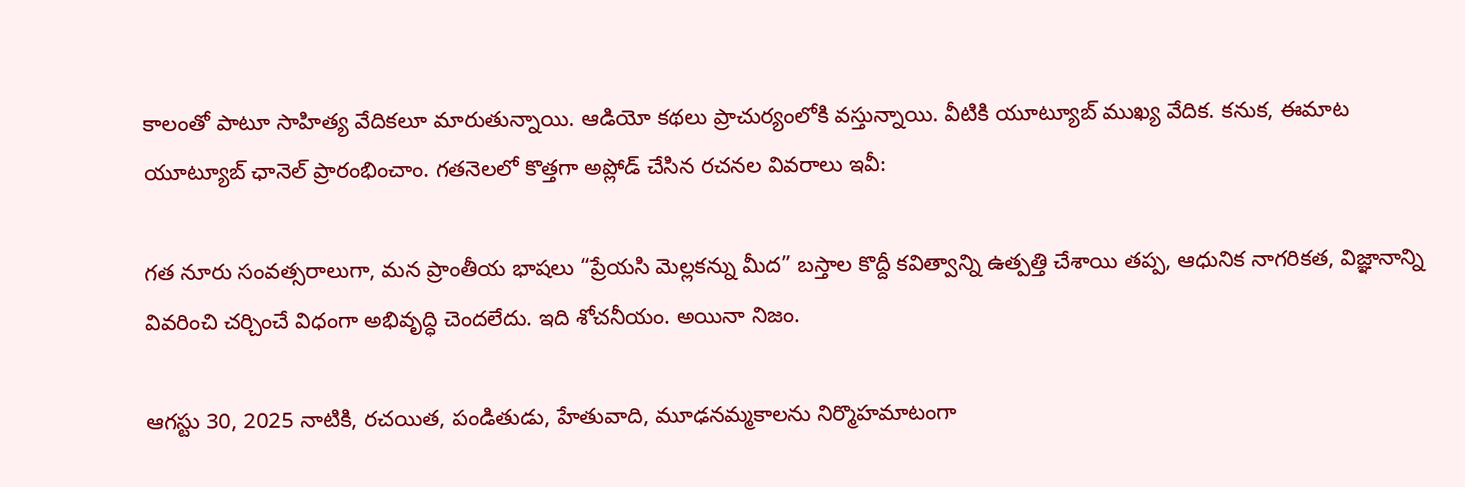కాలంతో పాటూ సాహిత్య వేదికలూ మారుతున్నాయి. ఆడియో కథలు ప్రాచుర్యంలోకి వస్తున్నాయి. వీటికి యూట్యూబ్ ముఖ్య వేదిక. కనుక, ఈమాట యూట్యూబ్ ఛానెల్ ప్రారంభించాం. గతనెలలో కొత్తగా అప్లోడ్ చేసిన రచనల వివరాలు ఇవీ:

గత నూరు సంవత్సరాలుగా, మన ప్రాంతీయ భాషలు “ప్రేయసి మెల్లకన్ను మీద” బస్తాల కొద్దీ కవిత్వాన్ని ఉత్పత్తి చేశాయి తప్ప, ఆధునిక నాగరికత, విజ్ఞానాన్ని వివరించి చర్చించే విధంగా అభివృద్ధి చెందలేదు. ఇది శోచనీయం. అయినా నిజం.

ఆగస్టు 30, 2025 నాటికి, రచయిత, పండితుడు, హేతువాది, మూఢనమ్మకాలను నిర్మొహమాటంగా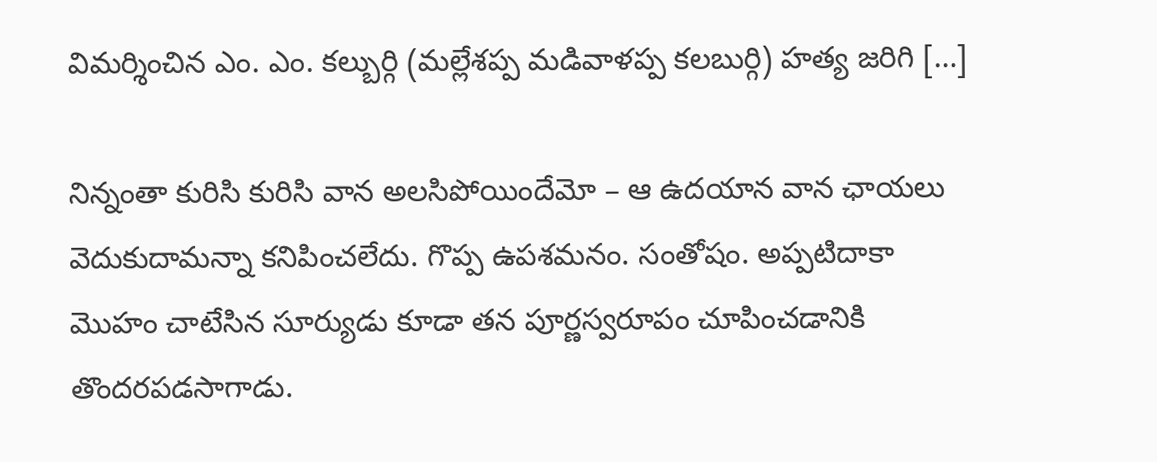విమర్శించిన ఎం. ఎం. కల్బుర్గి (మల్లేశప్ప మడివాళప్ప కలబుర్గి) హత్య జరిగి […]

నిన్నంతా కురిసి కురిసి వాన అలసిపోయిందేమో – ఆ ఉదయాన వాన ఛాయలు వెదుకుదామన్నా కనిపించలేదు. గొప్ప ఉపశమనం. సంతోషం. అప్పటిదాకా మొహం చాటేసిన సూర్యుడు కూడా తన పూర్ణస్వరూపం చూపించడానికి తొందరపడసాగాడు.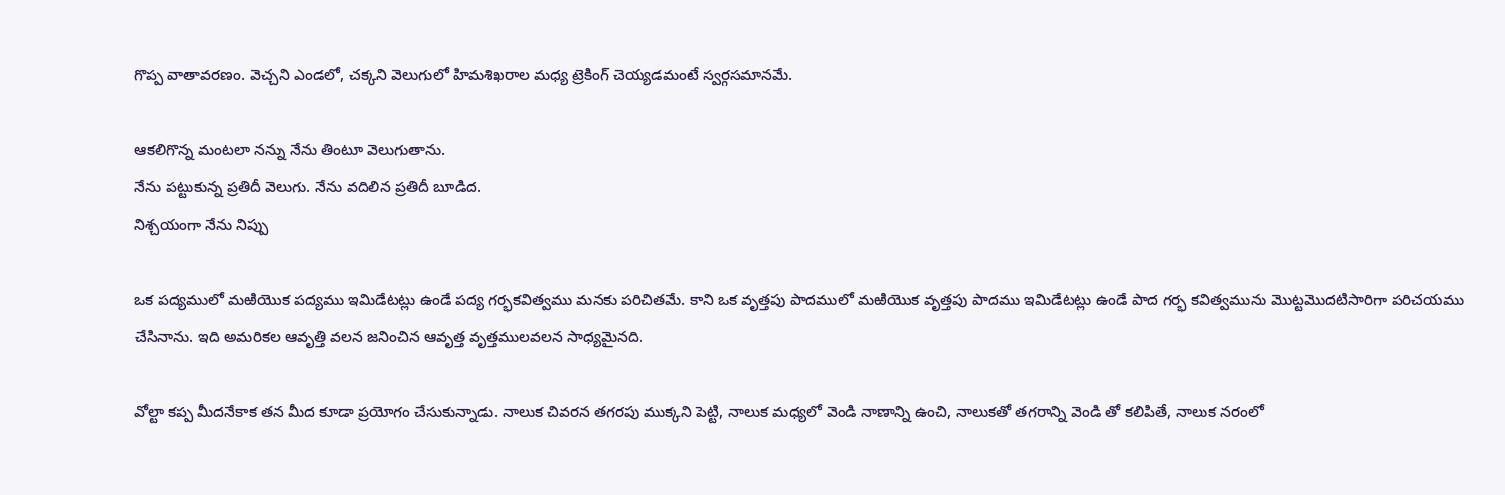గొప్ప వాతావరణం. వెచ్చని ఎండలో, చక్కని వెలుగులో హిమశిఖరాల మధ్య ట్రెకింగ్ చెయ్యడమంటే స్వర్గసమానమే.

ఆకలిగొన్న మంటలా నన్ను నేను తింటూ వెలుగుతాను.
నేను పట్టుకున్న ప్రతిదీ వెలుగు. నేను వదిలిన ప్రతిదీ బూడిద.
నిశ్చయంగా నేను నిప్పు

ఒక పద్యములో మఱియొక పద్యము ఇమిడేటట్లు ఉండే పద్య గర్భకవిత్వము మనకు పరిచితమే. కాని ఒక వృత్తపు పాదములో మఱియొక వృత్తపు పాదము ఇమిడేటట్లు ఉండే పాద గర్భ కవిత్వమును మొట్టమొదటిసారిగా పరిచయము చేసినాను. ఇది అమరికల ఆవృత్తి వలన జనించిన ఆవృత్త వృత్తములవలన సాధ్యమైనది.

వోల్టా కప్ప మీదనేకాక తన మీద కూడా ప్రయోగం చేసుకున్నాడు. నాలుక చివరన తగరపు ముక్కని పెట్టి, నాలుక మధ్యలో వెండి నాణాన్ని ఉంచి, నాలుకతో తగరాన్ని వెండి తో కలిపితే, నాలుక నరంలో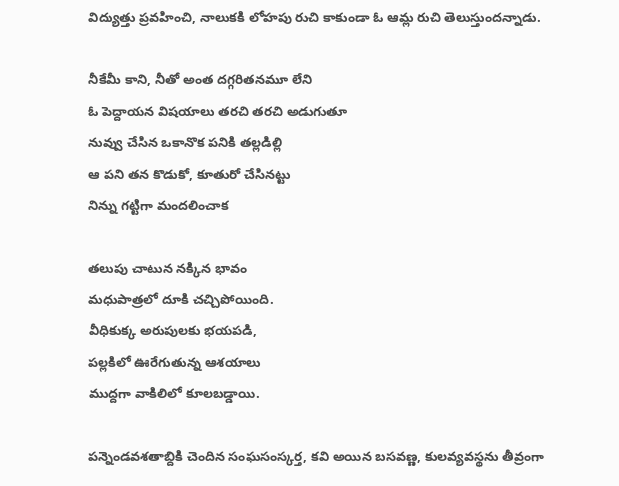విద్యుత్తు ప్రవహించి, నాలుకకి లోహపు రుచి కాకుండా ఓ ఆమ్ల రుచి తెలుస్తుందన్నాడు.

నీకేమీ కాని, నీతో అంత దగ్గరితనమూ లేని
ఓ పెద్దాయన విషయాలు తరచి తరచి అడుగుతూ
నువ్వు చేసిన ఒకానొక పనికి తల్లడిల్లి
ఆ పని తన కొడుకో, కూతురో చేసినట్టు
నిన్ను గట్టిగా మందలించాక

తలుపు చాటున నక్కిన భావం
మధుపాత్రలో దూకి చచ్చిపోయింది.
వీధికుక్క అరుపులకు భయపడి,
పల్లకిలో ఊరేగుతున్న ఆశయాలు
ముద్దగా వాకిలిలో కూలబడ్డాయి.

పన్నెండవశతాబ్దికి చెందిన సంఘసంస్కర్త, కవి అయిన బసవణ్ణ, కులవ్యవస్థను తీవ్రంగా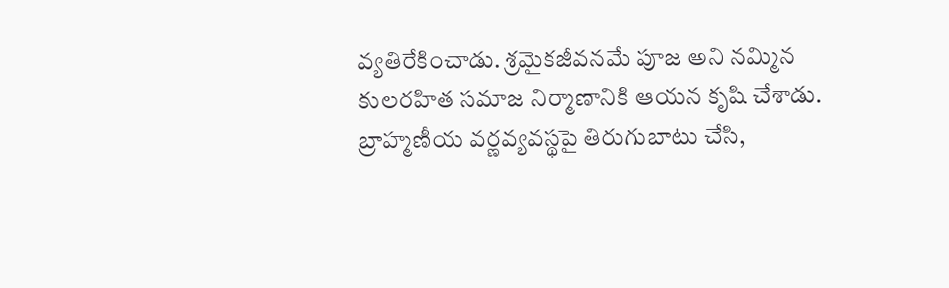వ్యతిరేకించాడు. శ్రమైకజీవనమే పూజ అని నమ్మిన కులరహిత సమాజ నిర్మాణానికి ఆయన కృషి చేశాడు. బ్రాహ్మణీయ వర్ణవ్యవస్థపై తిరుగుబాటు చేసి,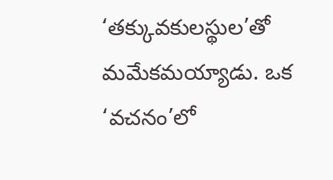‘తక్కువకులస్థుల’తో మమేకమయ్యాడు. ఒక ‘వచనం’లో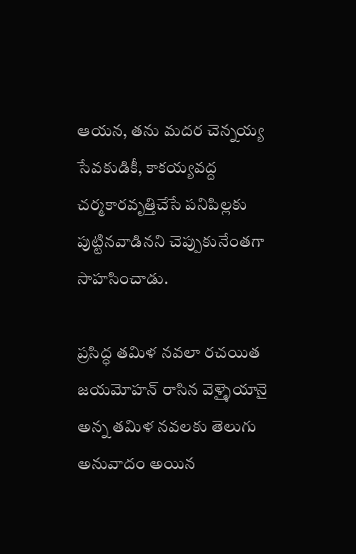ఆయన, తను మదర చెన్నయ్య సేవకుడికీ, కాకయ్యవద్ద చర్మకారవృత్తిచేసే పనిపిల్లకు పుట్టినవాడినని చెప్పుకునేంతగా సాహసించాడు.

ప్రసిద్ధ తమిళ నవలా రచయిత జయమోహన్ రాసిన వెళ్ళైయానై అన్న తమిళ నవలకు తెలుగు అనువాదం అయిన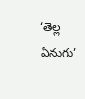‘తెల్ల ఏనుగు’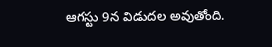ఆగస్టు 9న విడుదల అవుతోంది.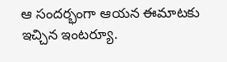ఆ సందర్భంగా ఆయన ఈమాటకు ఇచ్చిన ఇంటర్యూ.